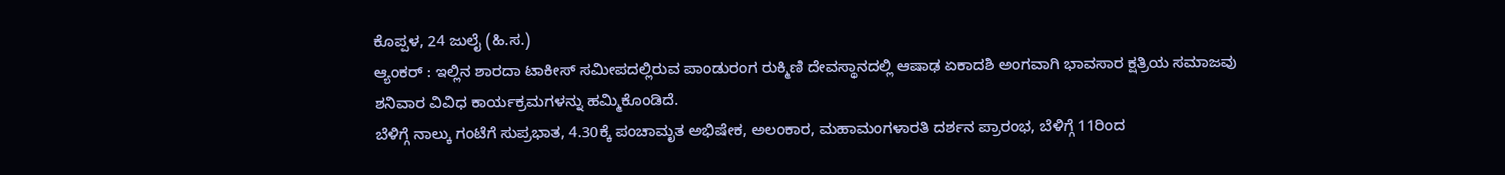ಕೊಪ್ಪಳ, 24 ಜುಲೈ (ಹಿ.ಸ.)
ಆ್ಯಂಕರ್ : ಇಲ್ಲಿನ ಶಾರದಾ ಟಾಕೀಸ್ ಸಮೀಪದಲ್ಲಿರುವ ಪಾಂಡುರಂಗ ರುಕ್ಮಿಣಿ ದೇವಸ್ಥಾನದಲ್ಲಿ ಆಷಾಢ ಏಕಾದಶಿ ಅಂಗವಾಗಿ ಭಾವಸಾರ ಕ್ಷತ್ರಿಯ ಸಮಾಜವು ಶನಿವಾರ ವಿವಿಧ ಕಾರ್ಯಕ್ರಮಗಳನ್ನು ಹಮ್ಮಿಕೊಂಡಿದೆ.
ಬೆಳಿಗ್ಗೆ ನಾಲ್ಕು ಗಂಟೆಗೆ ಸುಪ್ರಭಾತ, 4.30ಕ್ಕೆ ಪಂಚಾಮೃತ ಅಭಿಷೇಕ, ಅಲಂಕಾರ, ಮಹಾಮಂಗಳಾರತಿ ದರ್ಶನ ಪ್ರಾರಂಭ, ಬೆಳಿಗ್ಗೆ 11ರಿಂದ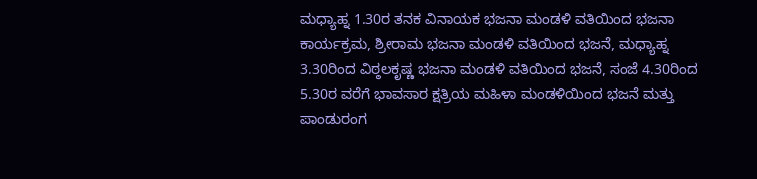ಮಧ್ಯಾಹ್ನ 1.30ರ ತನಕ ವಿನಾಯಕ ಭಜನಾ ಮಂಡಳಿ ವತಿಯಿಂದ ಭಜನಾ ಕಾರ್ಯಕ್ರಮ, ಶ್ರೀರಾಮ ಭಜನಾ ಮಂಡಳಿ ವತಿಯಿಂದ ಭಜನೆ, ಮಧ್ಯಾಹ್ನ 3.30ರಿಂದ ವಿಠ್ಠಲಕೃಷ್ಣ ಭಜನಾ ಮಂಡಳಿ ವತಿಯಿಂದ ಭಜನೆ, ಸಂಜೆ 4.30ರಿಂದ 5.30ರ ವರೆಗೆ ಭಾವಸಾರ ಕ್ಷತ್ರಿಯ ಮಹಿಳಾ ಮಂಡಳಿಯಿಂದ ಭಜನೆ ಮತ್ತು ಪಾಂಡುರಂಗ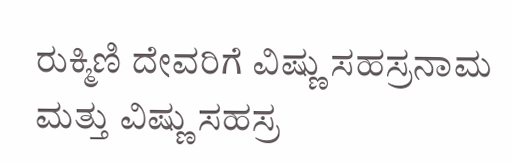ರುಕ್ಮಿಣಿ ದೇವರಿಗೆ ವಿಷ್ಣು ಸಹಸ್ರನಾಮ ಮತ್ತು ವಿಷ್ಣು ಸಹಸ್ರ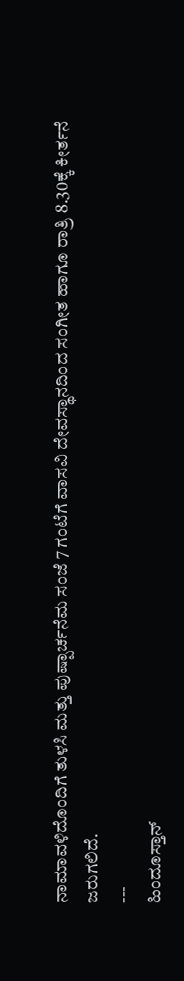ನಾಮಾವಳಿದೊಂದಿಗೆ ತುಳಸಿ ಮತ್ತು ಪುಷ್ಪಾರ್ಚನೆಮ ಸಂಜೆ 7 ಗಂಟೆಗೆ ವಾಸವಿ ದೇವಸ್ಥಾನದಿಂದ ಸಂಗೀತ ಹಾಗೂ ರಾತ್ರಿ 8.30ಕ್ಕೆ ಕೀರ್ತನೆ ಜರುಗಲಿದೆ.
---
ಹಿಂದೂಸ್ತಾನ್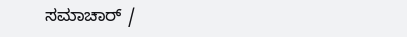ಸಮಾಚಾರ್ /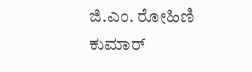ಜಿ.ಎಂ. ರೋಹಿಣಿ ಕುಮಾರ್